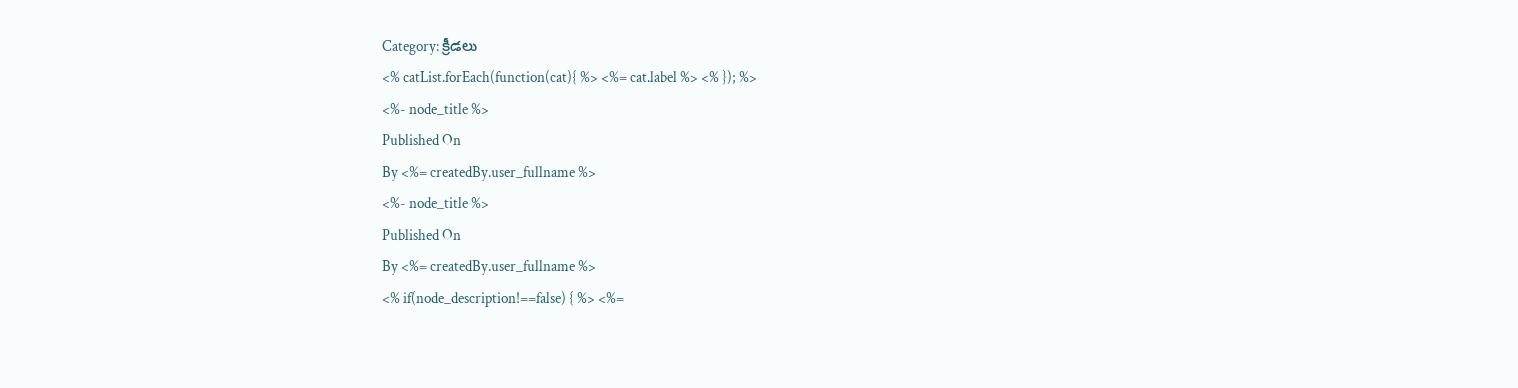Category: క్రీడలు
<% catList.forEach(function(cat){ %> <%= cat.label %> <% }); %>
<%- node_title %>
Published On
By <%= createdBy.user_fullname %>
<%- node_title %>
Published On
By <%= createdBy.user_fullname %>
<% if(node_description!==false) { %> <%=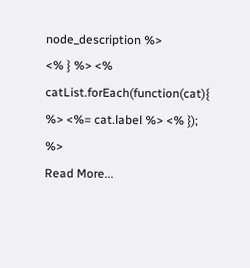node_description %>
<% } %> <% catList.forEach(function(cat){ %> <%= cat.label %> <% }); %>
Read More...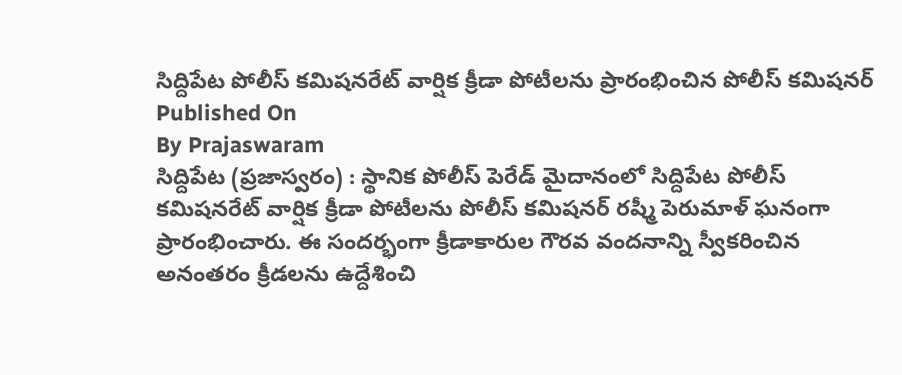సిద్దిపేట పోలీస్ కమిషనరేట్ వార్షిక క్రీడా పోటీలను ప్రారంభించిన పోలీస్ కమిషనర్
Published On
By Prajaswaram
సిద్దిపేట (ప్రజాస్వరం) : స్థానిక పోలీస్ పెరేడ్ మైదానంలో సిద్దిపేట పోలీస్ కమిషనరేట్ వార్షిక క్రీడా పోటీలను పోలీస్ కమిషనర్ రష్మీ పెరుమాళ్ ఘనంగా ప్రారంభించారు. ఈ సందర్భంగా క్రీడాకారుల గౌరవ వందనాన్ని స్వీకరించిన అనంతరం క్రీడలను ఉద్దేశించి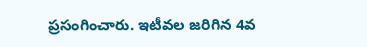ప్రసంగించారు. ఇటీవల జరిగిన 4వ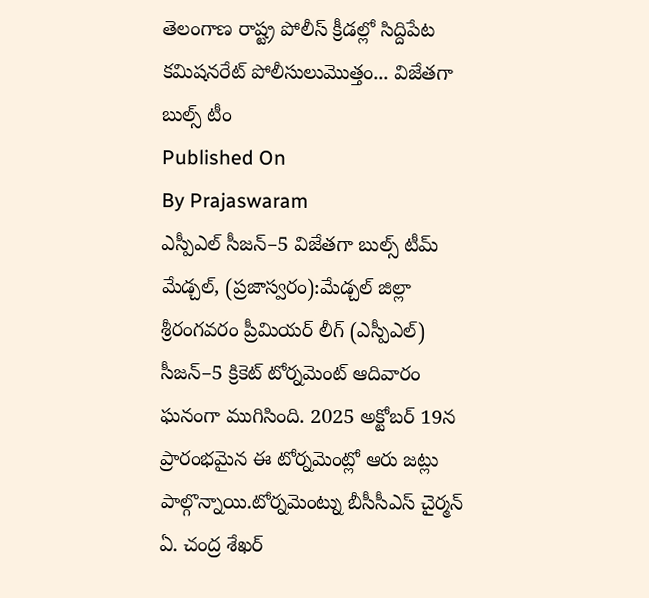తెలంగాణ రాష్ట్ర పోలీస్ క్రీడల్లో సిద్దిపేట కమిషనరేట్ పోలీసులుమొత్తం... విజేతగా బుల్స్ టీం
Published On
By Prajaswaram
ఎస్పీఎల్ సీజన్–5 విజేతగా బుల్స్ టీమ్ మేడ్చల్, (ప్రజాస్వరం):మేడ్చల్ జిల్లా శ్రీరంగవరం ప్రీమియర్ లీగ్ (ఎస్పీఎల్) సీజన్–5 క్రికెట్ టోర్నమెంట్ ఆదివారం ఘనంగా ముగిసింది. 2025 అక్టోబర్ 19న ప్రారంభమైన ఈ టోర్నమెంట్లో ఆరు జట్లు పాల్గొన్నాయి.టోర్నమెంట్ను బీసీసీఎస్ చైర్మన్ ఏ. చంద్ర శేఖర్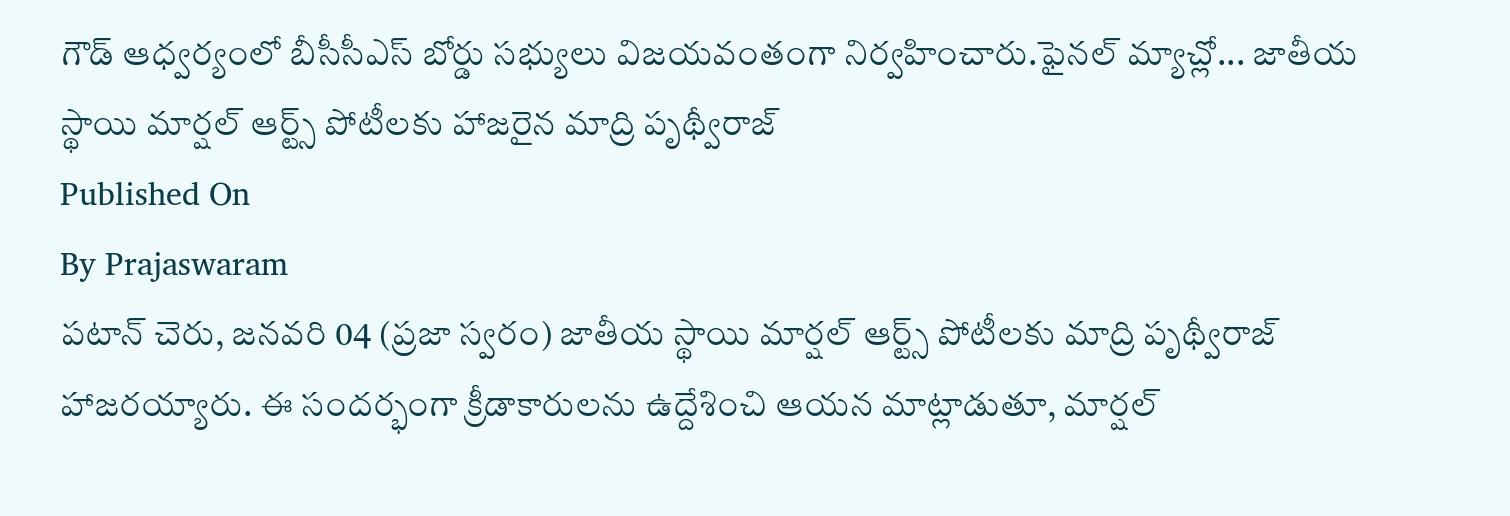గౌడ్ ఆధ్వర్యంలో బీసీసీఎస్ బోర్డు సభ్యులు విజయవంతంగా నిర్వహించారు.ఫైనల్ మ్యాచ్లో... జాతీయ స్థాయి మార్షల్ ఆర్ట్స్ పోటీలకు హాజరైన మాద్రి పృథ్వీరాజ్
Published On
By Prajaswaram
పటాన్ చెరు, జనవరి 04 (ప్రజా స్వరం) జాతీయ స్థాయి మార్షల్ ఆర్ట్స్ పోటీలకు మాద్రి పృథ్వీరాజ్ హాజరయ్యారు. ఈ సందర్భంగా క్రీడాకారులను ఉద్దేశించి ఆయన మాట్లాడుతూ, మార్షల్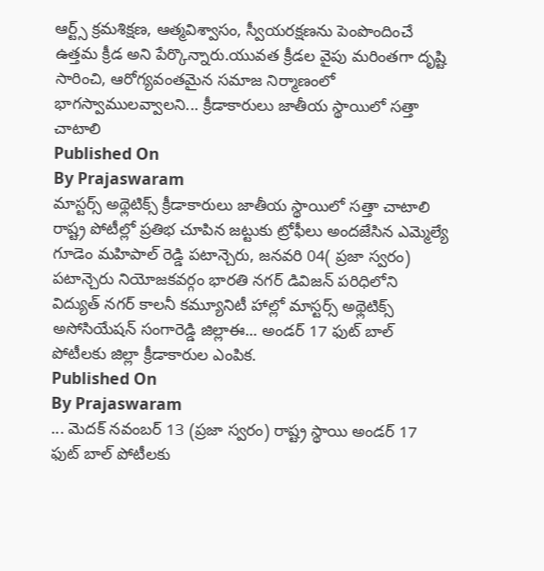ఆర్ట్స్ క్రమశిక్షణ, ఆత్మవిశ్వాసం, స్వీయరక్షణను పెంపొందించే ఉత్తమ క్రీడ అని పేర్కొన్నారు.యువత క్రీడల వైపు మరింతగా దృష్టి సారించి, ఆరోగ్యవంతమైన సమాజ నిర్మాణంలో భాగస్వాములవ్వాలని... క్రీడాకారులు జాతీయ స్థాయిలో సత్తా చాటాలి
Published On
By Prajaswaram
మాస్టర్స్ అథ్లెటిక్స్ క్రీడాకారులు జాతీయ స్థాయిలో సత్తా చాటాలి రాష్ట్ర పోటీల్లో ప్రతిభ చూపిన జట్టుకు ట్రోఫీలు అందజేసిన ఎమ్మెల్యే గూడెం మహిపాల్ రెడ్డి పటాన్చెరు, జనవరి 04( ప్రజా స్వరం) పటాన్చెరు నియోజకవర్గం భారతి నగర్ డివిజన్ పరిధిలోని విద్యుత్ నగర్ కాలనీ కమ్యూనిటీ హాల్లో మాస్టర్స్ అథ్లెటిక్స్ అసోసియేషన్ సంగారెడ్డి జిల్లాఈ... అండర్ 17 ఫుట్ బాల్ పోటీలకు జిల్లా క్రీడాకారుల ఎంపిక.
Published On
By Prajaswaram
... మెదక్ నవంబర్ 13 (ప్రజా స్వరం) రాష్ట్ర స్థాయి అండర్ 17 ఫుట్ బాల్ పోటీలకు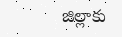జిల్లాకు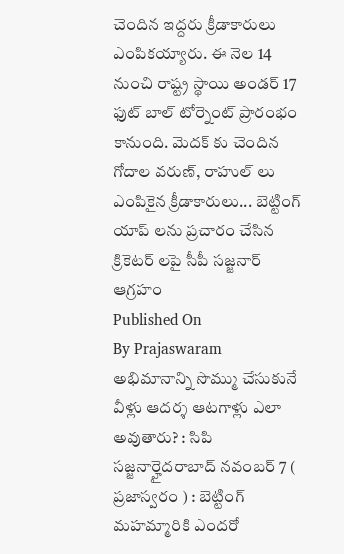చెందిన ఇద్దరు క్రీడాకారులు ఎంపికయ్యారు. ఈ నెల 14 నుంచి రాష్ట్ర స్థాయి అండర్ 17 ఫుట్ బాల్ టోర్నెంట్ ప్రారంభం కానుంది. మెదక్ కు చెందిన గోదాల వరుణ్, రాహుల్ లు ఎంపికైన క్రీడాకారులు... బెట్టింగ్ యాప్ లను ప్రచారం చేసిన క్రికెటర్ లపై సీపీ సజ్జనార్ ఆగ్రహం
Published On
By Prajaswaram
అభిమానాన్ని సొమ్ము చేసుకునే వీళ్లు ఆదర్శ ఆటగాళ్లు ఎలా అవుతారు? : సిపి సజ్జనార్హైదరాబాద్ నవంబర్ 7 ( ప్రజాస్వరం ) : బెట్టింగ్ మహమ్మారికి ఎందరో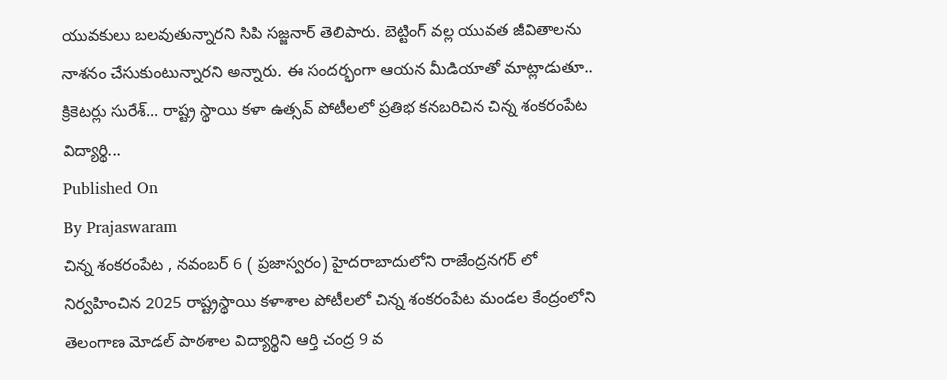యువకులు బలవుతున్నారని సిపి సజ్జనార్ తెలిపారు. బెట్టింగ్ వల్ల యువత జీవితాలను నాశనం చేసుకుంటున్నారని అన్నారు. ఈ సందర్భంగా ఆయన మీడియాతో మాట్లాడుతూ.. క్రికెటర్లు సురేశ్... రాష్ట్ర స్థాయి కళా ఉత్సవ్ పోటీలలో ప్రతిభ కనబరిచిన చిన్న శంకరంపేట విద్యార్థి...
Published On
By Prajaswaram
చిన్న శంకరంపేట , నవంబర్ 6 ( ప్రజాస్వరం) హైదరాబాదులోని రాజేంద్రనగర్ లో నిర్వహించిన 2025 రాష్ట్రస్థాయి కళాశాల పోటీలలో చిన్న శంకరంపేట మండల కేంద్రంలోని తెలంగాణ మోడల్ పాఠశాల విద్యార్థిని ఆర్తి చంద్ర 9 వ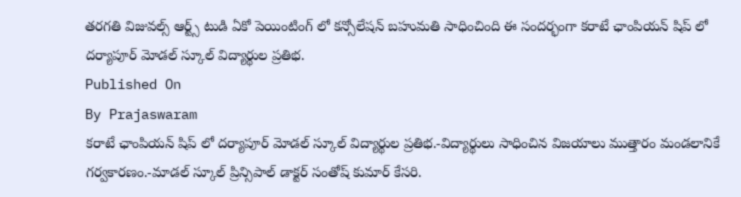తరగతి విజువల్స్ ఆర్ట్స్ టుడి ఏకో పెయింటింగ్ లో కన్సోలేషన్ బహుమతి సాధించింది ఈ సందర్భంగా కరాటే ఛాంపియన్ షిప్ లో దర్యాపూర్ మోడల్ స్కూల్ విద్యార్థుల ప్రతిభ.
Published On
By Prajaswaram
కరాటే ఛాంపియన్ షిప్ లో దర్యాపూర్ మోడల్ స్కూల్ విద్యార్థుల ప్రతిభ.-విద్యార్థులు సాధించిన విజయాలు ముత్తారం మండలానికే గర్వకారణం.-మాడల్ స్కూల్ ప్రిన్సిపాల్ డాక్టర్ సంతోష్ కుమార్ కేసరి.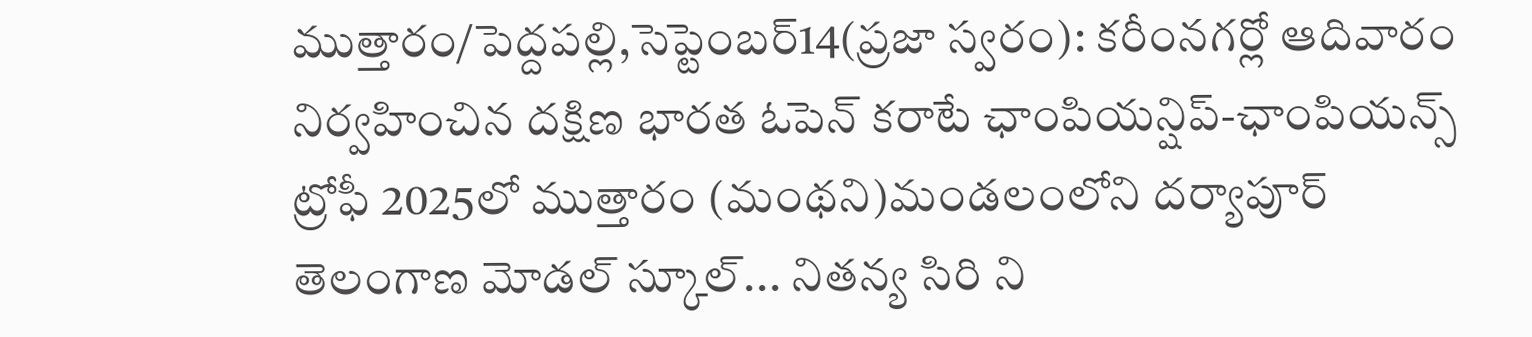ముత్తారం/పెద్దపల్లి,సెప్టెంబర్14(ప్రజా స్వరం): కరీంనగర్లో ఆదివారం నిర్వహించిన దక్షిణ భారత ఓపెన్ కరాటే ఛాంపియన్షిప్-ఛాంపియన్స్ ట్రోఫీ 2025లో ముత్తారం (మంథని)మండలంలోని దర్యాపూర్ తెలంగాణ మోడల్ స్కూల్... నితన్య సిరి ని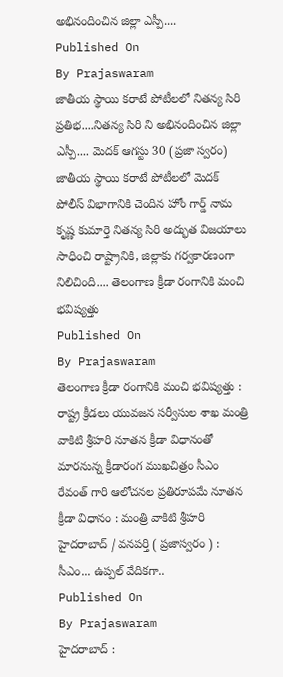అభినందించిన జిల్లా ఎస్పీ....
Published On
By Prajaswaram
జాతీయ స్థాయి కరాటే పోటీలలో నితన్య సిరి ప్రతిభ....నితన్య సిరి ని అభినందించిన జిల్లా ఎస్పీ.... మెదక్ ఆగస్టు 30 (ప్రజా స్వరం) జాతీయ స్థాయి కరాటే పోటీలలో మెదక్ పోలీస్ విభాగానికి చెందిన హోం గార్డ్ నామ కృష్ణ కుమార్తె నితన్య సిరి అద్భుత విజయాలు సాధించి రాష్ట్రానికి, జిల్లాకు గర్వకారణంగా నిలిచింది.... తెలంగాణ క్రీడా రంగానికి మంచి భవిష్యత్తు
Published On
By Prajaswaram
తెలంగాణ క్రీడా రంగానికి మంచి భవిష్యత్తు : రాష్ట్ర క్రీడలు యువజన సర్వీసుల శాఖ మంత్రి వాకిటి శ్రీహరి నూతన క్రీడా విధానంతో మారనున్న క్రీడారంగ ముఖచిత్రం సీఎం రేవంత్ గారి ఆలోచనల ప్రతిరూపమే నూతన క్రీడా విధానం : మంత్రి వాకిటి శ్రీహరి హైదరాబాద్ / వనపర్తి ( ప్రజాస్వరం ) : సీఎం... ఉప్పల్ వేదికగా..
Published On
By Prajaswaram
హైదరాబాద్ :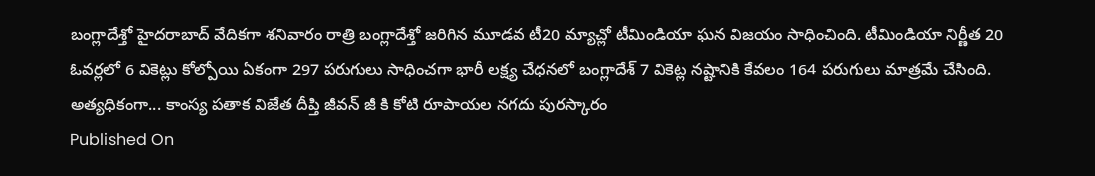బంగ్లాదేశ్తో హైదరాబాద్ వేదికగా శనివారం రాత్రి బంగ్లాదేశ్తో జరిగిన మూడవ టీ20 మ్యాచ్లో టీమిండియా ఘన విజయం సాధించింది. టీమిండియా నిర్ణీత 20 ఓవర్లలో 6 వికెట్లు కోల్పోయి ఏకంగా 297 పరుగులు సాధించగా భారీ లక్ష్య చేధనలో బంగ్లాదేశ్ 7 వికెట్ల నష్టానికి కేవలం 164 పరుగులు మాత్రమే చేసింది. అత్యధికంగా... కాంస్య పతాక విజేత దీప్తి జీవన్ జీ కి కోటి రూపాయల నగదు పురస్కారం
Published On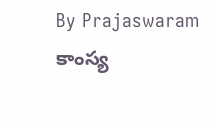By Prajaswaram
కాంస్య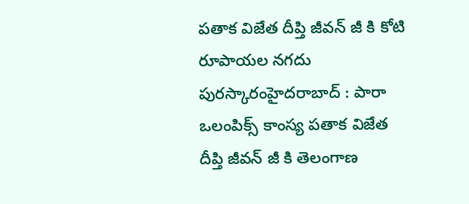పతాక విజేత దీప్తి జీవన్ జీ కి కోటి రూపాయల నగదు పురస్కారంహైదరాబాద్ : పారా ఒలంపిక్స్ కాంస్య పతాక విజేత దీప్తి జీవన్ జీ కి తెలంగాణ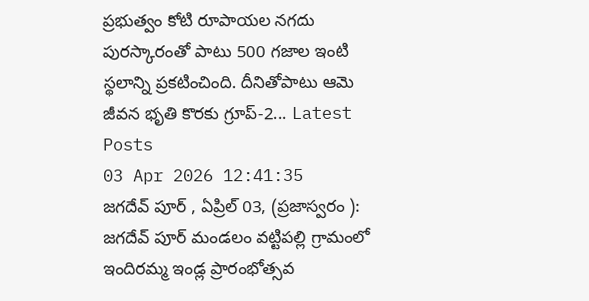ప్రభుత్వం కోటి రూపాయల నగదు పురస్కారంతో పాటు 500 గజాల ఇంటి స్థలాన్ని ప్రకటించింది. దీనితోపాటు ఆమె జీవన భృతి కొరకు గ్రూప్-2... Latest Posts
03 Apr 2026 12:41:35
జగదేవ్ పూర్ , ఏప్రిల్ 03, (ప్రజాస్వరం ): జగదేవ్ పూర్ మండలం వట్టిపల్లి గ్రామంలో ఇందిరమ్మ ఇండ్ల ప్రారంభోత్సవ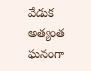వేడుక అత్యంత ఘనంగా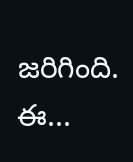జరిగింది. ఈ...